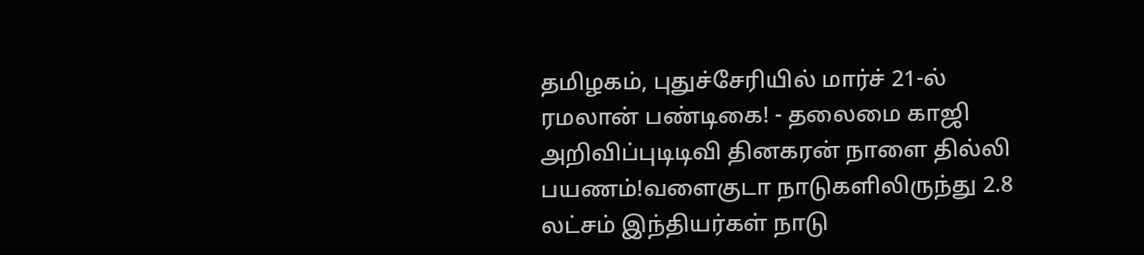தமிழகம், புதுச்சேரியில் மார்ச் 21-ல் ரமலான் பண்டிகை! - தலைமை காஜி அறிவிப்புடிடிவி தினகரன் நாளை தில்லி பயணம்!வளைகுடா நாடுகளிலிருந்து 2.8 லட்சம் இந்தியர்கள் நாடு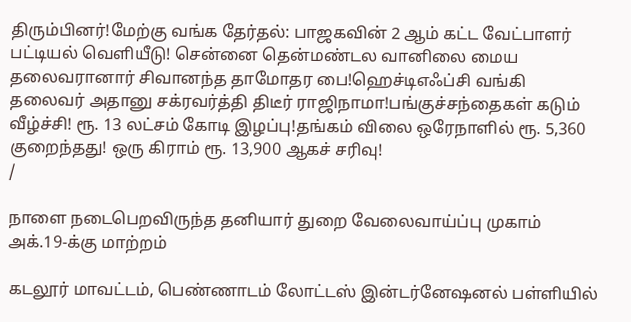திரும்பினர்!மேற்கு வங்க தேர்தல்: பாஜகவின் 2 ஆம் கட்ட வேட்பாளர் பட்டியல் வெளியீடு! சென்னை தென்மண்டல வானிலை மைய தலைவரானார் சிவானந்த தாமோதர பை!ஹெச்டிஎஃப்சி வங்கி தலைவர் அதானு சக்ரவர்த்தி திடீர் ராஜிநாமா!பங்குச்சந்தைகள் கடும் வீழ்ச்சி! ரூ. 13 லட்சம் கோடி இழப்பு!தங்கம் விலை ஒரேநாளில் ரூ. 5,360 குறைந்தது! ஒரு கிராம் ரூ. 13,900 ஆகச் சரிவு!
/

நாளை நடைபெறவிருந்த தனியார் துறை வேலைவாய்ப்பு முகாம் அக்.19-க்கு மாற்றம்

கடலூர் மாவட்டம், பெண்ணாடம் லோட்டஸ் இன்டர்னேஷனல் பள்ளியில்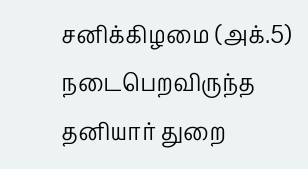சனிக்கிழமை (அக்.5) நடைபெறவிருந்த தனியார் துறை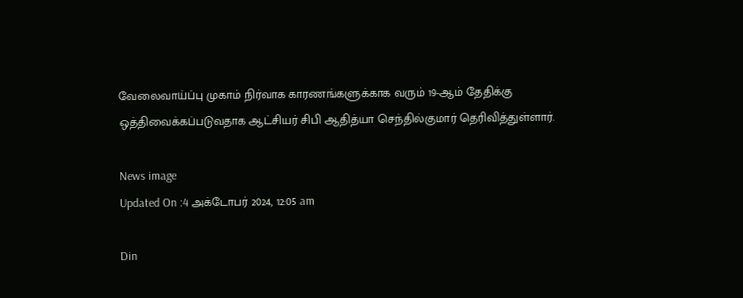வேலைவாய்ப்பு முகாம் நிர்வாக காரணங்களுக்காக வரும் 19-ஆம் தேதிக்கு ஒத்திவைக்கப்படுவதாக ஆட்சியர் சிபி ஆதித்யா செந்தில்குமார் தெரிவித்துள்ளார்.

News image
Updated On :4 அக்டோபர் 2024, 12:05 am

Din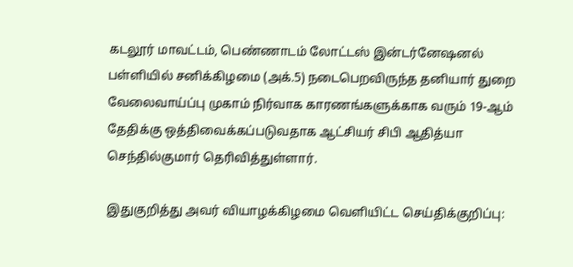கடலூர் மாவட்டம், பெண்ணாடம் லோட்டஸ் இன்டர்னேஷனல் பள்ளியில் சனிக்கிழமை (அக்.5) நடைபெறவிருந்த தனியார் துறை வேலைவாய்ப்பு முகாம் நிர்வாக காரணங்களுக்காக வரும் 19-ஆம் தேதிக்கு ஒத்திவைக்கப்படுவதாக ஆட்சியர் சிபி ஆதித்யா செந்தில்குமார் தெரிவித்துள்ளார்.

இதுகுறித்து அவர் வியாழக்கிழமை வெளியிட்ட செய்திக்குறிப்பு: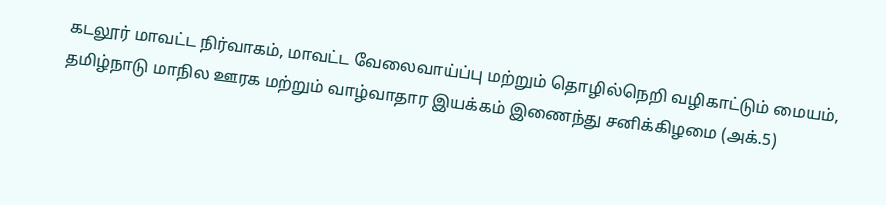கடலூர் மாவட்ட நிர்வாகம், மாவட்ட வேலைவாய்ப்பு மற்றும் தொழில்நெறி வழிகாட்டும் மையம், தமிழ்நாடு மாநில ஊரக மற்றும் வாழ்வாதார இயக்கம் இணைந்து சனிக்கிழமை (அக்.5)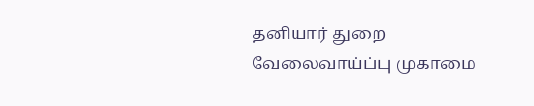தனியார் துறை வேலைவாய்ப்பு முகாமை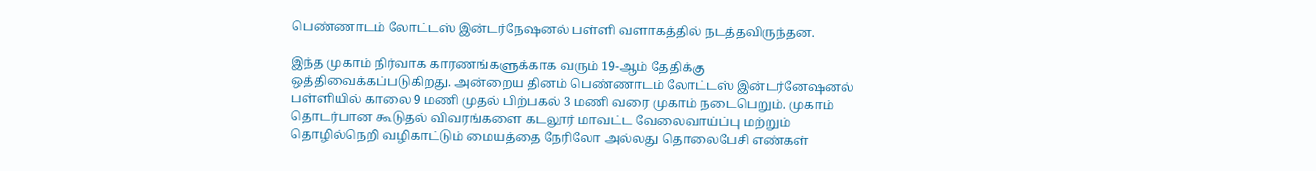பெண்ணாடம் லோட்டஸ் இன்டர்நேஷனல் பள்ளி வளாகத்தில் நடத்தவிருந்தன.

இந்த முகாம் நிர்வாக காரணங்களுக்காக வரும் 19-ஆம் தேதிக்கு ஒத்திவைக்கப்படுகிறது. அன்றைய தினம் பெண்ணாடம் லோட்டஸ் இன்டர்னேஷனல் பள்ளியில் காலை 9 மணி முதல் பிற்பகல் 3 மணி வரை முகாம் நடைபெறும். முகாம் தொடர்பான கூடுதல் விவரங்களை கடலூர் மாவட்ட வேலைவாய்ப்பு மற்றும் தொழில்நெறி வழிகாட்டும் மையத்தை நேரிலோ அல்லது தொலைபேசி எண்கள்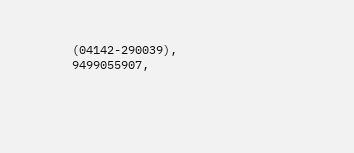(04142-290039), 9499055907,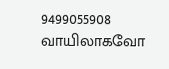9499055908 வாயிலாகவோ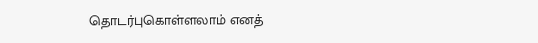தொடர்புகொள்ளலாம் எனத்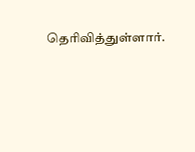தெரிவித்துள்ளார்.